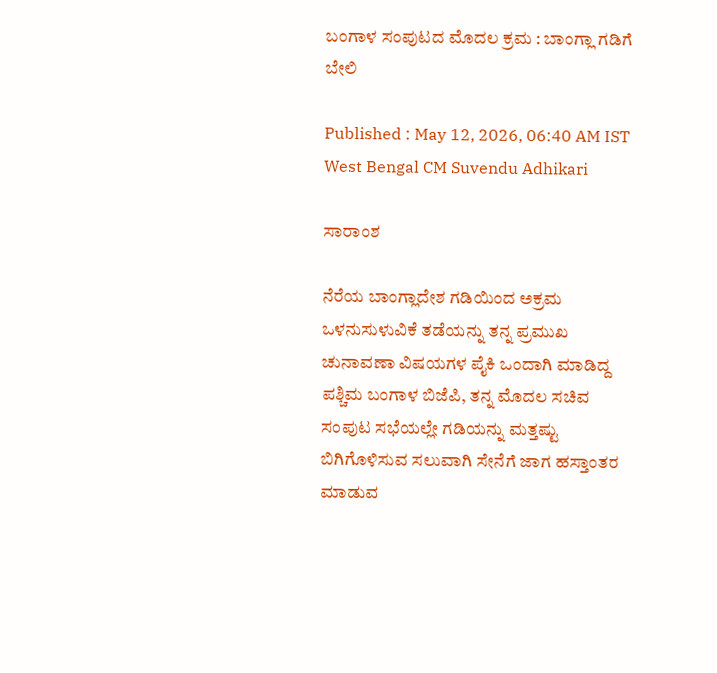ಬಂಗಾಳ ಸಂಪುಟದ ಮೊದಲ ಕ್ರಮ : ಬಾಂಗ್ಲಾ ಗಡಿಗೆ ಬೇಲಿ

Published : May 12, 2026, 06:40 AM IST
West Bengal CM Suvendu Adhikari

ಸಾರಾಂಶ

ನೆರೆಯ ಬಾಂಗ್ಲಾದೇಶ ಗಡಿಯಿಂದ ಅಕ್ರಮ ಒಳನುಸುಳುವಿಕೆ ತಡೆಯನ್ನು ತನ್ನ ಪ್ರಮುಖ ಚುನಾವಣಾ ವಿಷಯಗಳ ಪೈಕಿ ಒಂದಾಗಿ ಮಾಡಿದ್ದ ಪಶ್ಚಿಮ ಬಂಗಾಳ ಬಿಜೆಪಿ, ತನ್ನ ಮೊದಲ ಸಚಿವ ಸಂಪುಟ ಸಭೆಯಲ್ಲೇ ಗಡಿಯನ್ನು ಮತ್ತಷ್ಟು ಬಿಗಿಗೊಳಿಸುವ ಸಲುವಾಗಿ ಸೇನೆಗೆ ಜಾಗ ಹಸ್ತಾಂತರ ಮಾಡುವ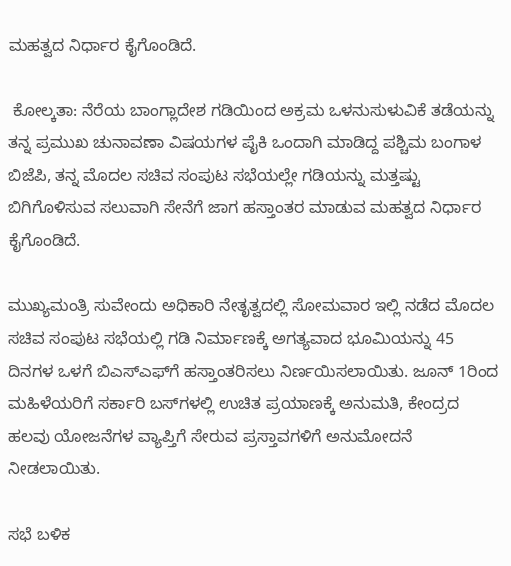ಮಹತ್ವದ ನಿರ್ಧಾರ ಕೈಗೊಂಡಿದೆ.

 ಕೋಲ್ಕತಾ: ನೆರೆಯ ಬಾಂಗ್ಲಾದೇಶ ಗಡಿಯಿಂದ ಅಕ್ರಮ ಒಳನುಸುಳುವಿಕೆ ತಡೆಯನ್ನು ತನ್ನ ಪ್ರಮುಖ ಚುನಾವಣಾ ವಿಷಯಗಳ ಪೈಕಿ ಒಂದಾಗಿ ಮಾಡಿದ್ದ ಪಶ್ಚಿಮ ಬಂಗಾಳ ಬಿಜೆಪಿ, ತನ್ನ ಮೊದಲ ಸಚಿವ ಸಂಪುಟ ಸಭೆಯಲ್ಲೇ ಗಡಿಯನ್ನು ಮತ್ತಷ್ಟು ಬಿಗಿಗೊಳಿಸುವ ಸಲುವಾಗಿ ಸೇನೆಗೆ ಜಾಗ ಹಸ್ತಾಂತರ ಮಾಡುವ ಮಹತ್ವದ ನಿರ್ಧಾರ ಕೈಗೊಂಡಿದೆ.

ಮುಖ್ಯಮಂತ್ರಿ ಸುವೇಂದು ಅಧಿಕಾರಿ ನೇತೃತ್ವದಲ್ಲಿ ಸೋಮವಾರ ಇಲ್ಲಿ ನಡೆದ ಮೊದಲ ಸಚಿವ ಸಂಪುಟ ಸಭೆಯಲ್ಲಿ ಗಡಿ ನಿರ್ಮಾಣಕ್ಕೆ ಅಗತ್ಯವಾದ ಭೂಮಿಯನ್ನು 45 ದಿನಗಳ ಒಳಗೆ ಬಿಎಸ್‌ಎಫ್‌ಗೆ ಹಸ್ತಾಂತರಿಸಲು ನಿರ್ಣಯಿಸಲಾಯಿತು. ಜೂನ್‌ 1ರಿಂದ ಮಹಿಳೆಯರಿಗೆ ಸರ್ಕಾರಿ ಬಸ್‌ಗಳಲ್ಲಿ ಉಚಿತ ಪ್ರಯಾಣಕ್ಕೆ ಅನುಮತಿ, ಕೇಂದ್ರದ ಹಲವು ಯೋಜನೆಗಳ ವ್ಯಾಪ್ತಿಗೆ ಸೇರುವ ಪ್ರಸ್ತಾವಗಳಿಗೆ ಅನುಮೋದನೆ ನೀಡಲಾಯಿತು.

ಸಭೆ ಬಳಿಕ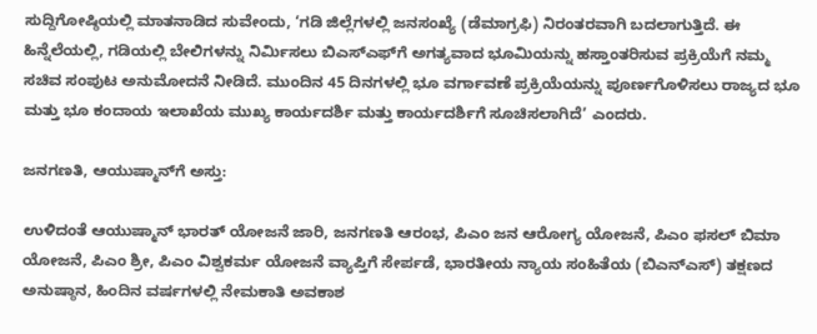ಸುದ್ದಿಗೋಷ್ಠಿಯಲ್ಲಿ ಮಾತನಾಡಿದ ಸುವೇಂದು, ‘ಗಡಿ ಜಿಲ್ಲೆಗಳಲ್ಲಿ ಜನಸಂಖ್ಯೆ (ಡೆಮಾಗ್ರಫಿ) ನಿರಂತರವಾಗಿ ಬದಲಾಗುತ್ತಿದೆ. ಈ ಹಿನ್ನೆಲೆಯಲ್ಲಿ, ಗಡಿಯಲ್ಲಿ ಬೇಲಿಗಳನ್ನು ನಿರ್ಮಿಸಲು ಬಿಎಸ್‌ಎಫ್‌ಗೆ ಅಗತ್ಯವಾದ ಭೂಮಿಯನ್ನು ಹಸ್ತಾಂತರಿಸುವ ಪ್ರಕ್ರಿಯೆಗೆ ನಮ್ಮ ಸಚಿವ ಸಂಪುಟ ಅನುಮೋದನೆ ನೀಡಿದೆ. ಮುಂದಿನ 45 ದಿನಗಳಲ್ಲಿ ಭೂ ವರ್ಗಾವಣೆ ಪ್ರಕ್ರಿಯೆಯನ್ನು ಪೂರ್ಣಗೊಳಿಸಲು ರಾಜ್ಯದ ಭೂ ಮತ್ತು ಭೂ ಕಂದಾಯ ಇಲಾಖೆಯ ಮುಖ್ಯ ಕಾರ್ಯದರ್ಶಿ ಮತ್ತು ಕಾರ್ಯದರ್ಶಿಗೆ ಸೂಚಿಸಲಾಗಿದೆ’ ಎಂದರು.

ಜನಗಣತಿ, ಆಯುಷ್ಮಾನ್‌ಗೆ ಅಸ್ತು:

ಉಳಿದಂತೆ ಆಯುಷ್ಮಾನ್‌ ಭಾರತ್‌ ಯೋಜನೆ ಜಾರಿ, ಜನಗಣತಿ ಆರಂಭ, ಪಿಎಂ ಜನ ಆರೋಗ್ಯ ಯೋಜನೆ, ಪಿಎಂ ಫಸಲ್‌ ಬಿಮಾ ಯೋಜನೆ, ಪಿಎಂ ಶ್ರೀ, ಪಿಎಂ ವಿಶ್ವಕರ್ಮ ಯೋಜನೆ ವ್ಯಾಪ್ತಿಗೆ ಸೇರ್ಪಡೆ, ಭಾರತೀಯ ನ್ಯಾಯ ಸಂಹಿತೆಯ (ಬಿಎನ್‌ಎಸ್) ತಕ್ಷಣದ ಅನುಷ್ಠಾನ, ಹಿಂದಿನ ವರ್ಷಗಳಲ್ಲಿ ನೇಮಕಾತಿ ಅವಕಾಶ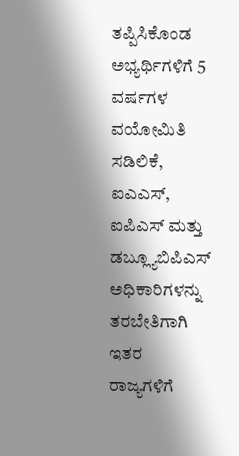ತಪ್ಪಿಸಿಕೊಂಡ ಅಭ್ಯರ್ಥಿಗಳಿಗೆ 5 ವರ್ಷಗಳ ವಯೋಮಿತಿ ಸಡಿಲಿಕೆ, ಐಎಎಸ್, ಐಪಿಎಸ್ ಮತ್ತು ಡಬ್ಲ್ಯೂಬಿಪಿಎಸ್ ಅಧಿಕಾರಿಗಳನ್ನು ತರಬೇತಿಗಾಗಿ ಇತರ ರಾಜ್ಯಗಳಿಗೆ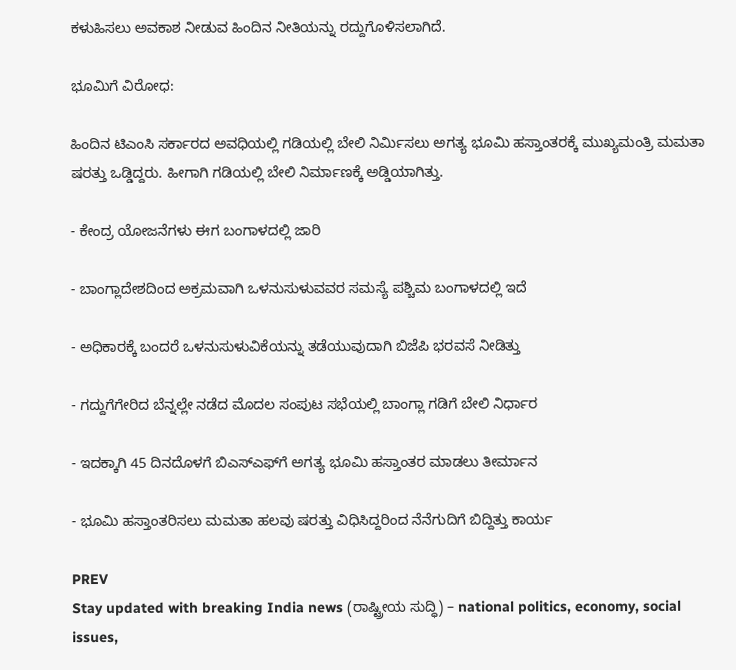ಕಳುಹಿಸಲು ಅವಕಾಶ ನೀಡುವ ಹಿಂದಿನ ನೀತಿಯನ್ನು ರದ್ದುಗೊಳಿಸಲಾಗಿದೆ.

ಭೂಮಿಗೆ ವಿರೋಧ:

ಹಿಂದಿನ ಟಿಎಂಸಿ ಸರ್ಕಾರದ ಅವಧಿಯಲ್ಲಿ ಗಡಿಯಲ್ಲಿ ಬೇಲಿ ನಿರ್ಮಿಸಲು ಅಗತ್ಯ ಭೂಮಿ ಹಸ್ತಾಂತರಕ್ಕೆ ಮುಖ್ಯಮಂತ್ರಿ ಮಮತಾ ಷರತ್ತು ಒಡ್ಡಿದ್ದರು. ಹೀಗಾಗಿ ಗಡಿಯಲ್ಲಿ ಬೇಲಿ ನಿರ್ಮಾಣಕ್ಕೆ ಅಡ್ಡಿಯಾಗಿತ್ತು.

- ಕೇಂದ್ರ ಯೋಜನೆಗಳು ಈಗ ಬಂಗಾಳದಲ್ಲಿ ಜಾರಿ

- ಬಾಂಗ್ಲಾದೇಶದಿಂದ ಅಕ್ರಮವಾಗಿ ಒಳನುಸುಳುವವರ ಸಮಸ್ಯೆ ಪಶ್ಚಿಮ ಬಂಗಾಳದಲ್ಲಿ ಇದೆ

- ಅಧಿಕಾರಕ್ಕೆ ಬಂದರೆ ಒಳನುಸುಳುವಿಕೆಯನ್ನು ತಡೆಯುವುದಾಗಿ ಬಿಜೆಪಿ ಭರವಸೆ ನೀಡಿತ್ತು

- ಗದ್ದುಗೆಗೇರಿದ ಬೆನ್ನಲ್ಲೇ ನಡೆದ ಮೊದಲ ಸಂಪುಟ ಸಭೆಯಲ್ಲಿ ಬಾಂಗ್ಲಾ ಗಡಿಗೆ ಬೇಲಿ ನಿರ್ಧಾರ

- ಇದಕ್ಕಾಗಿ 45 ದಿನದೊಳಗೆ ಬಿಎಸ್‌ಎಫ್‌ಗೆ ಅಗತ್ಯ ಭೂಮಿ ಹಸ್ತಾಂತರ ಮಾಡಲು ತೀರ್ಮಾನ

- ಭೂಮಿ ಹಸ್ತಾಂತರಿಸಲು ಮಮತಾ ಹಲವು ಷರತ್ತು ವಿಧಿಸಿದ್ದರಿಂದ ನೆನೆಗುದಿಗೆ ಬಿದ್ದಿತ್ತು ಕಾರ್ಯ

PREV
Stay updated with breaking India news (ರಾಷ್ಟ್ರೀಯ ಸುದ್ಧಿ) – national politics, economy, social issues,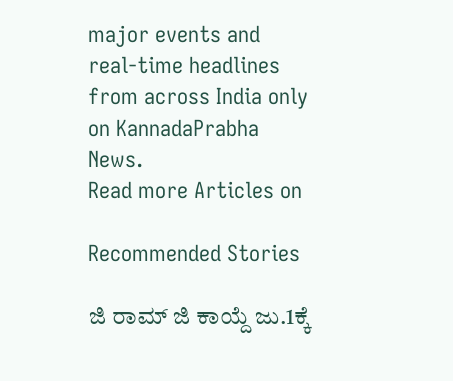major events and real‑time headlines from across India only on KannadaPrabha News.
Read more Articles on

Recommended Stories

ಜಿ ರಾಮ್‌ ಜಿ ಕಾಯ್ದೆ ಜು.1ಕ್ಕೆ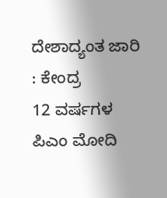ದೇಶಾದ್ಯಂತ ಜಾರಿ : ಕೇಂದ್ರ
12 ವರ್ಷಗಳ ಪಿಎಂ ಮೋದಿ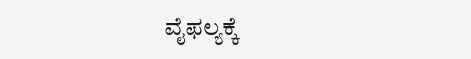ವೈಫಲ್ಯಕ್ಕೆ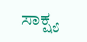ಸಾಕ್ಷ್ಯ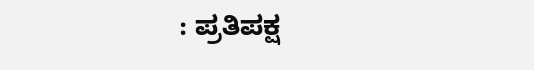: ಪ್ರತಿಪಕ್ಷ